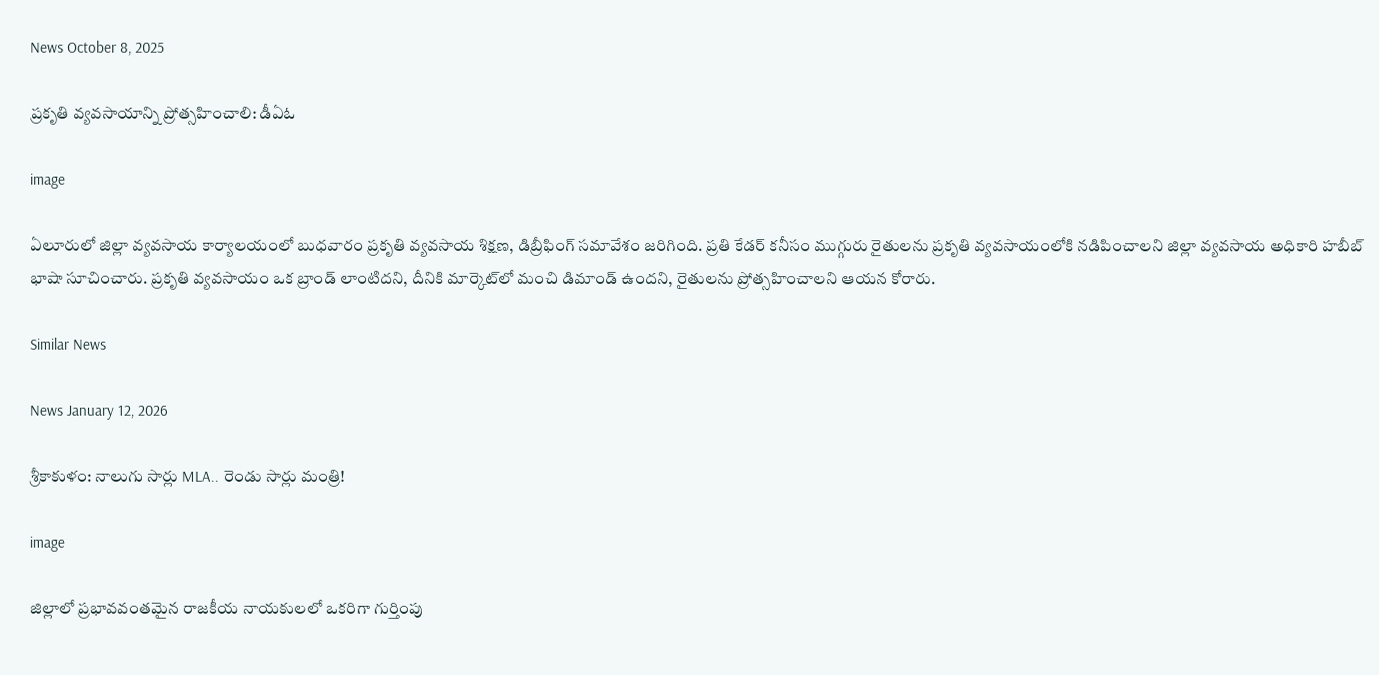News October 8, 2025

ప్రకృతి వ్యవసాయాన్ని ప్రోత్సహించాలి: డీఏఓ

image

ఏలూరులో జిల్లా వ్యవసాయ కార్యాలయంలో బుధవారం ప్రకృతి వ్యవసాయ శిక్షణ, డిబ్రీఫింగ్ సమావేశం జరిగింది. ప్రతి కేడర్ కనీసం ముగ్గురు రైతులను ప్రకృతి వ్యవసాయంలోకి నడిపించాలని జిల్లా వ్యవసాయ అధికారి హబీబ్ భాషా సూచించారు. ప్రకృతి వ్యవసాయం ఒక బ్రాండ్‌ లాంటిదని, దీనికి మార్కెట్‌లో మంచి డిమాండ్ ఉందని, రైతులను ప్రోత్సహించాలని ఆయన కోరారు.

Similar News

News January 12, 2026

శ్రీకాకుళం: నాలుగు సార్లు MLA.. రెండు సార్లు మంత్రి!

image

జిల్లాలో ప్రభావవంతమైన రాజకీయ నాయకులలో ఒకరిగా గుర్తింపు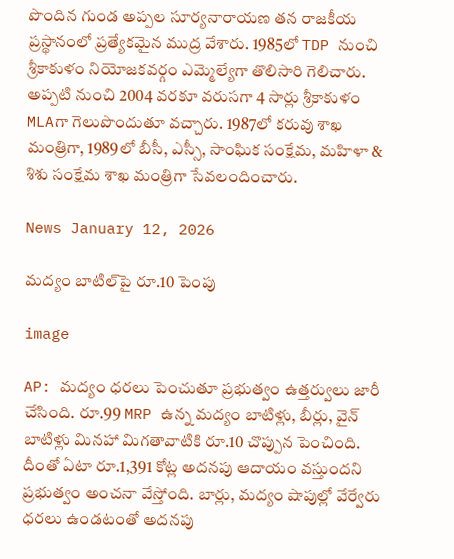పొందిన గుండ అప్పల సూర్యనారాయణ తన రాజకీయ ప్రస్థానంలో ప్రత్యేకమైన ముద్ర వేశారు. 1985లో TDP నుంచి శ్రీకాకుళం నియోజకవర్గం ఎమ్మెల్యేగా తొలిసారి గెలిచారు. అప్పటి నుంచి 2004 వరకూ వరుసగా 4 సార్లు శ్రీకాకుళం MLAగా గెలుపొందుతూ వచ్చారు. 1987లో కరువు శాఖ మంత్రిగా, 1989లో బీసీ, ఎస్సీ, సాంఘిక సంక్షేమ, మహిళా & శిశు సంక్షేమ శాఖ మంత్రిగా సేవలందించారు.

News January 12, 2026

మద్యం బాటిల్‌పై రూ.10 పెంపు

image

AP: మద్యం ధరలు పెంచుతూ ప్రభుత్వం ఉత్తర్వులు జారీ చేసింది. రూ.99 MRP ఉన్న మద్యం బాటిళ్లు, బీర్లు, వైన్ బాటిళ్లు మినహా మిగతావాటికి రూ.10 చొప్పున పెంచింది. దీంతో ఏటా రూ.1,391 కోట్ల అదనపు ఆదాయం వస్తుందని ప్రభుత్వం అంచనా వేస్తోంది. బార్లు, మద్యం షాపుల్లో వేర్వేరు ధరలు ఉండటంతో అదనపు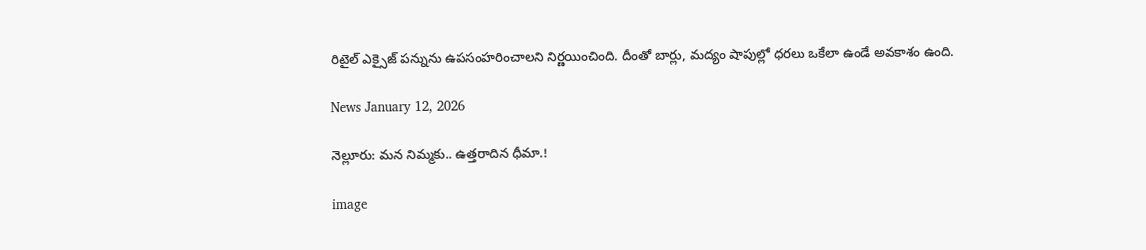రిటైల్ ఎక్సైజ్ పన్నును ఉపసంహరించాలని నిర్ణయించింది. దీంతో బార్లు, మద్యం షాపుల్లో ధరలు ఒకేలా ఉండే అవకాశం ఉంది.

News January 12, 2026

నెల్లూరు: మన నిమ్మకు.. ఉత్తరాదిన ధీమా.!

image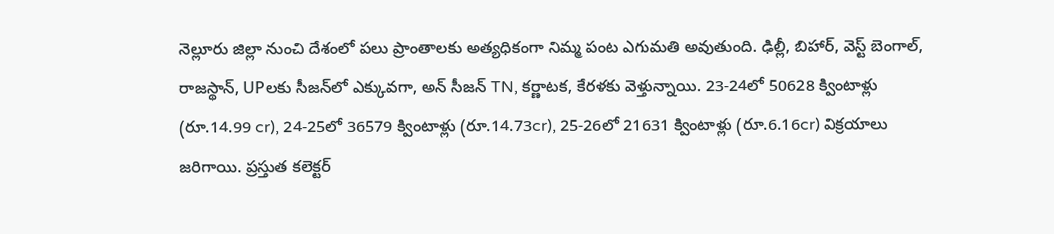నెల్లూరు జిల్లా నుంచి దేశంలో పలు ప్రాంతాలకు అత్యధికంగా నిమ్మ పంట ఎగుమతి అవుతుంది. ఢిల్లీ, బిహార్, వెస్ట్ బెంగాల్, రాజస్థాన్, UPలకు సీజన్‌లో ఎక్కువగా, అన్ సీజన్ TN, కర్ణాటక, కేరళకు వెళ్తున్నాయి. 23-24లో 50628 క్వింటాళ్లు (రూ.14.99 cr), 24-25లో 36579 క్వింటాళ్లు (రూ.14.73cr), 25-26లో 21631 క్వింటాళ్లు (రూ.6.16cr) విక్రయాలు జరిగాయి. ప్రస్తుత కలెక్టర్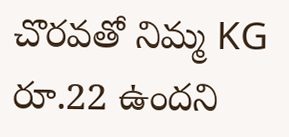చొరవతో నిమ్మ KG రూ.22 ఉందని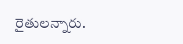రైతులన్నారు.